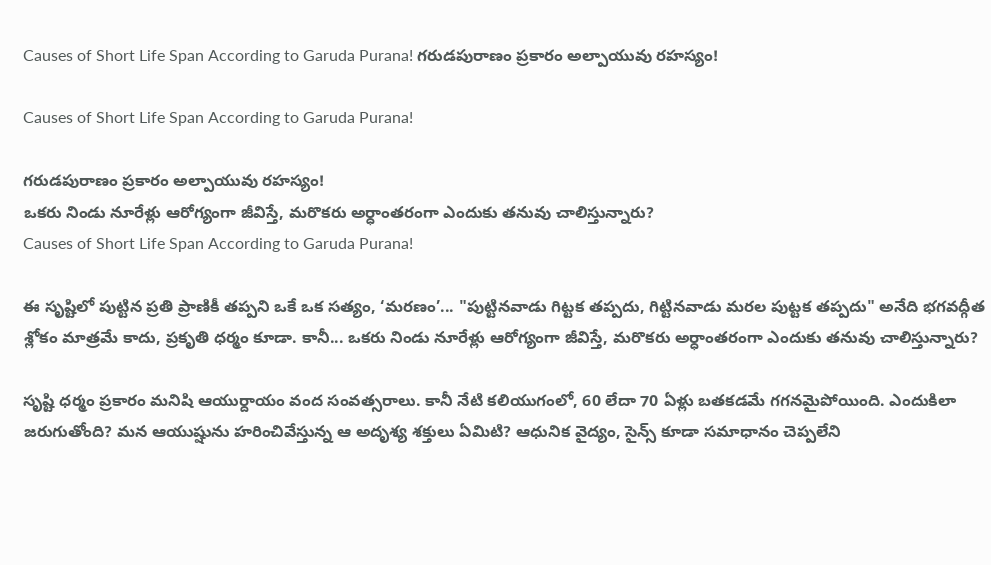Causes of Short Life Span According to Garuda Purana! గరుడపురాణం ప్రకారం అల్పాయువు రహస్యం!

Causes of Short Life Span According to Garuda Purana!

గరుడపురాణం ప్రకారం అల్పాయువు రహస్యం!
ఒకరు నిండు నూరేళ్లు ఆరోగ్యంగా జీవిస్తే, మరొకరు అర్ధాంతరంగా ఎందుకు తనువు చాలిస్తున్నారు?
Causes of Short Life Span According to Garuda Purana!

ఈ సృష్టిలో పుట్టిన ప్రతి ప్రాణికీ తప్పని ఒకే ఒక సత్యం, ‘మరణం’... "పుట్టినవాడు గిట్టక తప్పదు, గిట్టినవాడు మరల పుట్టక తప్పదు" అనేది భగవద్గీత శ్లోకం మాత్రమే కాదు, ప్రకృతి ధర్మం కూడా. కానీ... ఒకరు నిండు నూరేళ్లు ఆరోగ్యంగా జీవిస్తే, మరొకరు అర్ధాంతరంగా ఎందుకు తనువు చాలిస్తున్నారు?

సృష్టి ధర్మం ప్రకారం మనిషి ఆయుర్దాయం వంద సంవత్సరాలు. కానీ నేటి కలియుగంలో, 60 లేదా 70 ఏళ్లు బతకడమే గగనమైపోయింది. ఎందుకిలా జరుగుతోంది? మన ఆయుష్షును హరించివేస్తున్న ఆ అదృశ్య శక్తులు ఏమిటి? ఆధునిక వైద్యం, సైన్స్ కూడా సమాధానం చెప్పలేని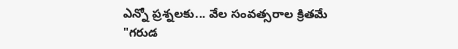ఎన్నో ప్రశ్నలకు... వేల సంవత్సరాల క్రితమే "గరుడ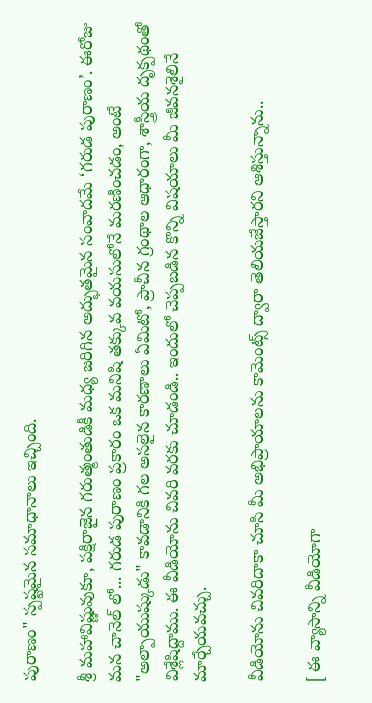పురాణం" స్పష్టమైన సమాధానాలు ఇచ్చింది.

శ్రీ మహావిష్ణువుకూ, పక్షిరాజైన గరుత్మంతుడికీ మధ్య జరిగిన అద్భుతమైన సంవాదమే ‘గరుడ పురాణం’. ఈరోజు మన చానెల్ లో... గరుడ పురాణం ప్రకారం ఒక మనిషి తక్కువ వయసులోనే మరణించడం, అంటే "అల్పాయుష్కుడు" కావడానికి గల అసలైన కారణాలు ఏమిటో, ప్రాచీన గ్రంథాల ఆధారంగా, శాస్త్రీయ దృక్పథంతో విశ్లేషిద్దాము. ఈ వీడియోను చివరి వరకు చూడండి.. ఇందులో చెప్పబడిన కొన్ని విషయాలు మీ జీవనశైలినే మార్చేయవచ్చు.

వీడియోను చివరిదాకా చూసి మీ అభిప్రాయాలను కామెంట్స్ ద్వారా తెలియజేస్తారని ఆశిస్తున్నాను..

[ ఈ వ్యాసాన్ని వీడియోగా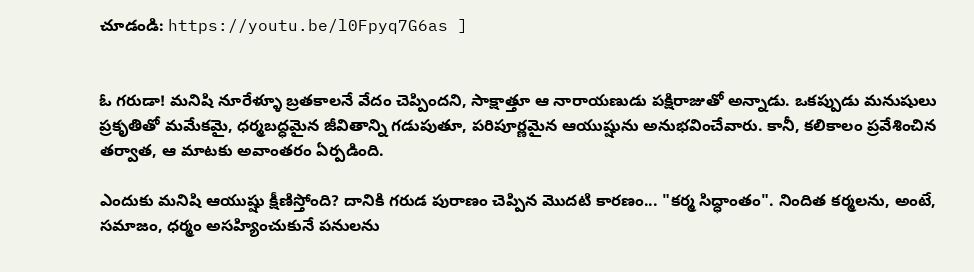చూడండి: https://youtu.be/l0Fpyq7G6as ]


ఓ గరుడా! మనిషి నూరేళ్ళూ బ్రతకాలనే వేదం చెప్పిందని, సాక్షాత్తూ ఆ నారాయణుడు పక్షిరాజుతో అన్నాడు. ఒకప్పుడు మనుషులు ప్రకృతితో మమేకమై, ధర్మబద్ధమైన జీవితాన్ని గడుపుతూ, పరిపూర్ణమైన ఆయుష్షును అనుభవించేవారు. కానీ, కలికాలం ప్రవేశించిన తర్వాత, ఆ మాటకు అవాంతరం ఏర్పడింది.

ఎందుకు మనిషి ఆయుష్షు క్షీణిస్తోంది? దానికి గరుడ పురాణం చెప్పిన మొదటి కారణం... "కర్మ సిద్ధాంతం". నిందిత కర్మలను, అంటే, సమాజం, ధర్మం అసహ్యించుకునే పనులను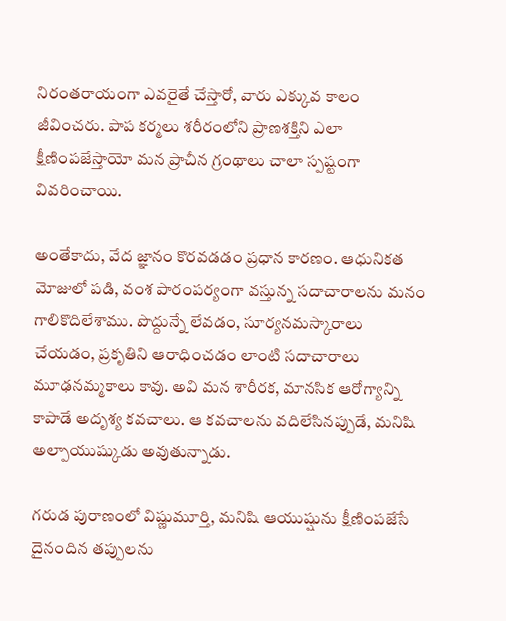నిరంతరాయంగా ఎవరైతే చేస్తారో, వారు ఎక్కువ కాలం జీవించరు. పాప కర్మలు శరీరంలోని ప్రాణశక్తిని ఎలా క్షీణింపజేస్తాయో మన ప్రాచీన గ్రంథాలు చాలా స్పష్టంగా వివరించాయి.

అంతేకాదు, వేద జ్ఞానం కొరవడడం ప్రధాన కారణం. ఆధునికత మోజులో పడి, వంశ పారంపర్యంగా వస్తున్న సదాచారాలను మనం గాలికొదిలేశాము. పొద్దున్నే లేవడం, సూర్యనమస్కారాలు చేయడం, ప్రకృతిని ఆరాధించడం లాంటి సదాచారాలు మూఢనమ్మకాలు కావు. అవి మన శారీరక, మానసిక ఆరోగ్యాన్ని కాపాడే అదృశ్య కవచాలు. ఆ కవచాలను వదిలేసినప్పుడే, మనిషి అల్పాయుష్కుడు అవుతున్నాడు.

గరుడ పురాణంలో విష్ణుమూర్తి, మనిషి ఆయుష్షును క్షీణింపజేసే దైనందిన తప్పులను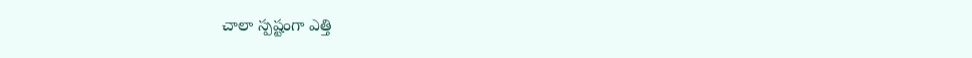చాలా స్పష్టంగా ఎత్తి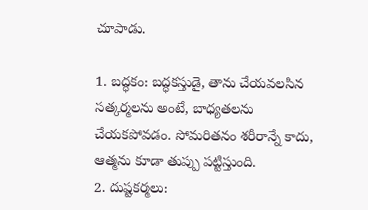చూపాడు.

1. బద్ధకం: బద్ధకస్తుడై, తాను చేయవలసిన సత్కర్మలను అంటే, బాధ్యతలను చేయకపోవడం. సోమరితనం శరీరాన్నే కాదు, ఆత్మను కూడా తుప్పు పట్టిస్తుంది.
2. దుష్టకర్మలు: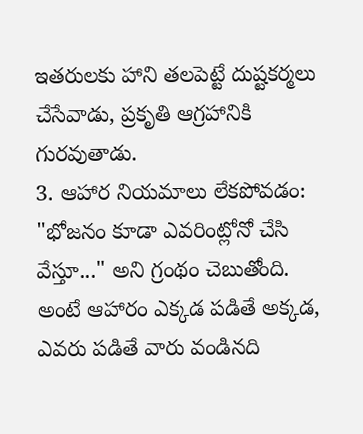ఇతరులకు హాని తలపెట్టే దుష్టకర్మలు చేసేవాడు, ప్రకృతి ఆగ్రహానికి గురవుతాడు.
3. ఆహార నియమాలు లేకపోవడం: "భోజనం కూడా ఎవరింట్లోనో చేసి వేస్తూ..." అని గ్రంథం చెబుతోంది. అంటే ఆహారం ఎక్కడ పడితే అక్కడ, ఎవరు పడితే వారు వండినది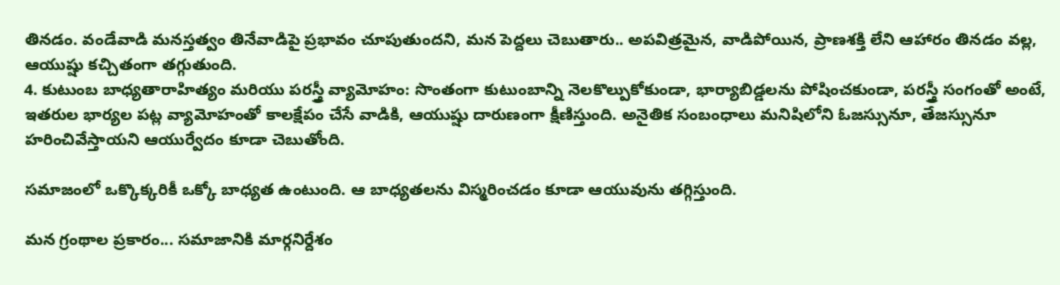తినడం. వండేవాడి మనస్తత్వం తినేవాడిపై ప్రభావం చూపుతుందని, మన పెద్దలు చెబుతారు.. అపవిత్రమైన, వాడిపోయిన, ప్రాణశక్తి లేని ఆహారం తినడం వల్ల, ఆయుష్షు కచ్చితంగా తగ్గుతుంది.
4. కుటుంబ బాధ్యతారాహిత్యం మరియు పరస్త్రీ వ్యామోహం: సొంతంగా కుటుంబాన్ని నెలకొల్పుకోకుండా, భార్యాబిడ్డలను పోషించకుండా, పరస్త్రీ సంగంతో అంటే, ఇతరుల భార్యల పట్ల వ్యామోహంతో కాలక్షేపం చేసే వాడికి, ఆయుష్షు దారుణంగా క్షీణిస్తుంది. అనైతిక సంబంధాలు మనిషిలోని ఓజస్సునూ, తేజస్సునూ హరించివేస్తాయని ఆయుర్వేదం కూడా చెబుతోంది.

సమాజంలో ఒక్కొక్కరికీ ఒక్కో బాధ్యత ఉంటుంది. ఆ బాధ్యతలను విస్మరించడం కూడా ఆయువును తగ్గిస్తుంది.

మన గ్రంథాల ప్రకారం... సమాజానికి మార్గనిర్దేశం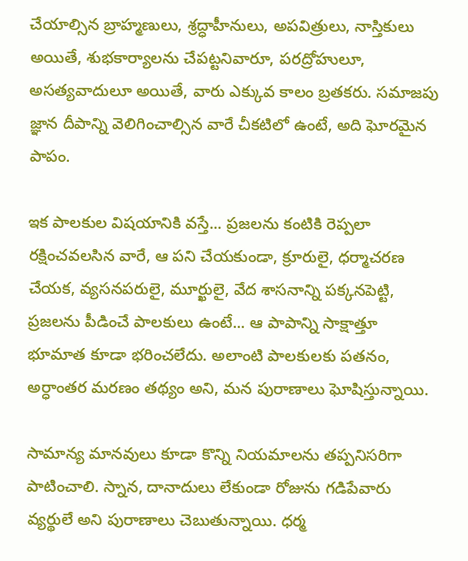చేయాల్సిన బ్రాహ్మణులు, శ్రద్ధాహీనులు, అపవిత్రులు, నాస్తికులు అయితే, శుభకార్యాలను చేపట్టనివారూ, పరద్రోహులూ, అసత్యవాదులూ అయితే, వారు ఎక్కువ కాలం బ్రతకరు. సమాజపు జ్ఞాన దీపాన్ని వెలిగించాల్సిన వారే చీకటిలో ఉంటే, అది ఘోరమైన పాపం.

ఇక పాలకుల విషయానికి వస్తే... ప్రజలను కంటికి రెప్పలా రక్షించవలసిన వారే, ఆ పని చేయకుండా, క్రూరులై, ధర్మాచరణ చేయక, వ్యసనపరులై, మూర్ఖులై, వేద శాసనాన్ని పక్కనపెట్టి, ప్రజలను పీడించే పాలకులు ఉంటే... ఆ పాపాన్ని సాక్షాత్తూ భూమాత కూడా భరించలేదు. అలాంటి పాలకులకు పతనం, అర్ధాంతర మరణం తథ్యం అని, మన పురాణాలు ఘోషిస్తున్నాయి.

సామాన్య మానవులు కూడా కొన్ని నియమాలను తప్పనిసరిగా పాటించాలి. స్నాన, దానాదులు లేకుండా రోజును గడిపేవారు వ్యర్థులే అని పురాణాలు చెబుతున్నాయి. ధర్మ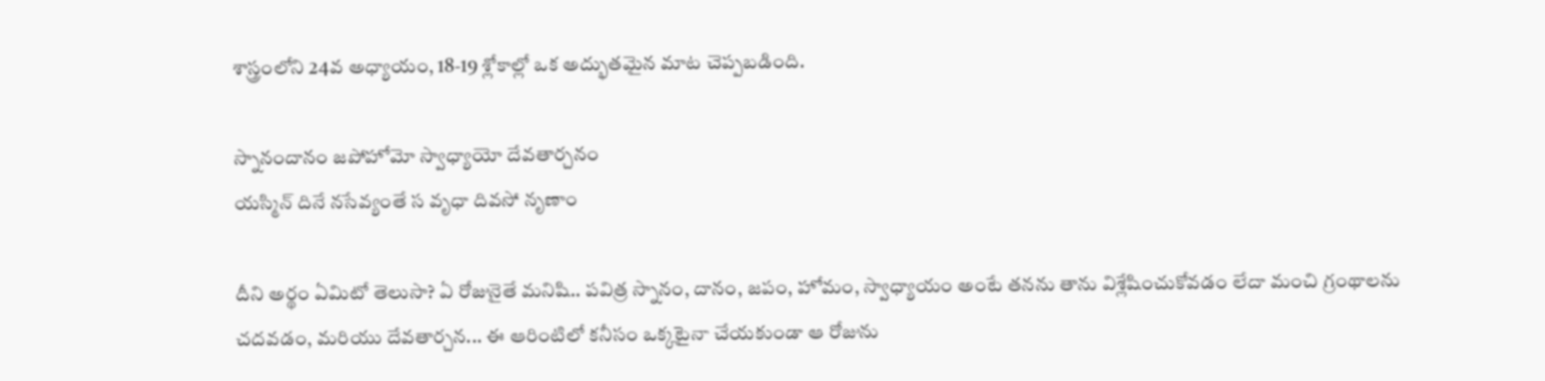శాస్త్రంలోని 24వ అధ్యాయం, 18-19 శ్లోకాల్లో ఒక అద్భుతమైన మాట చెప్పబడింది.

స్నానందానం జపోహోమో స్వాధ్యాయో దేవతార్చనం
యస్మిన్ దినే నసేవ్యంతే స వృధా దివసో నృణాం

దీని అర్థం ఏమిటో తెలుసా? ఏ రోజునైతే మనిషి.. పవిత్ర స్నానం, దానం, జపం, హోమం, స్వాధ్యాయం అంటే తనను తాను విశ్లేషించుకోవడం లేదా మంచి గ్రంథాలను చదవడం, మరియు దేవతార్చన... ఈ ఆరింటిలో కనీసం ఒక్కటైనా చేయకుండా ఆ రోజును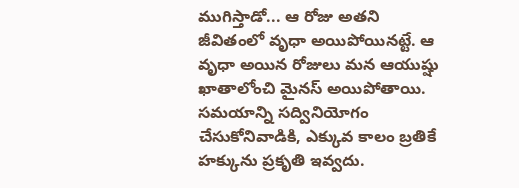ముగిస్తాడో... ఆ రోజు అతని జీవితంలో వృధా అయిపోయినట్టే. ఆ వృధా అయిన రోజులు మన ఆయుష్షు ఖాతాలోంచి మైనస్ అయిపోతాయి. సమయాన్ని సద్వినియోగం చేసుకోనివాడికి, ఎక్కువ కాలం బ్రతికే హక్కును ప్రకృతి ఇవ్వదు.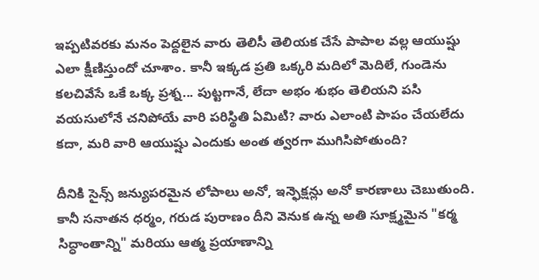ఇప్పటివరకు మనం పెద్దలైన వారు తెలిసీ తెలియక చేసే పాపాల వల్ల ఆయుష్షు ఎలా క్షీణిస్తుందో చూశాం. కానీ ఇక్కడ ప్రతి ఒక్కరి మదిలో మెదిలే, గుండెను కలచివేసే ఒకే ఒక్క ప్రశ్న... పుట్టగానే, లేదా అభం శుభం తెలియని పసి వయసులోనే చనిపోయే వారి పరిస్థితి ఏమిటి? వారు ఎలాంటి పాపం చేయలేదు కదా, మరి వారి ఆయుష్షు ఎందుకు అంత త్వరగా ముగిసిపోతుంది?

దీనికి సైన్స్ జన్యుపరమైన లోపాలు అనో, ఇన్ఫెక్షన్లు అనో కారణాలు చెబుతుంది. కానీ సనాతన ధర్మం, గరుడ పురాణం దీని వెనుక ఉన్న అతి సూక్ష్మమైన "కర్మ సిద్ధాంతాన్ని" మరియు ఆత్మ ప్రయాణాన్ని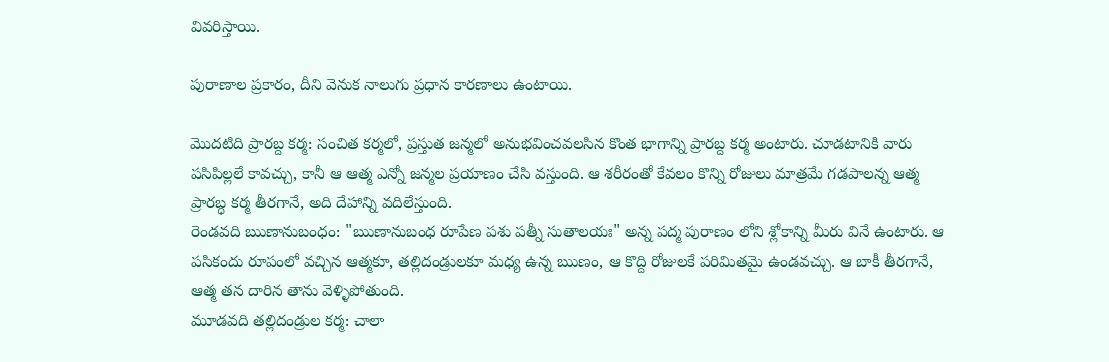వివరిస్తాయి.

పురాణాల ప్రకారం, దీని వెనుక నాలుగు ప్రధాన కారణాలు ఉంటాయి.

మొదటిది ప్రారబ్ద కర్మ: సంచిత కర్మలో, ప్రస్తుత జన్మలో అనుభవించవలసిన కొంత భాగాన్ని ప్రారబ్ద కర్మ అంటారు. చూడటానికి వారు పసిపిల్లలే కావచ్చు, కానీ ఆ ఆత్మ ఎన్నో జన్మల ప్రయాణం చేసి వస్తుంది. ఆ శరీరంతో కేవలం కొన్ని రోజులు మాత్రమే గడపాలన్న ఆత్మ ప్రారబ్ధ కర్మ తీరగానే, అది దేహాన్ని వదిలేస్తుంది.
రెండవది ఋణానుబంధం: "ఋణానుబంధ రూపేణ పశు పత్నీ సుతాలయః" అన్న పద్మ పురాణం లోని శ్లోకాన్ని మీరు వినే ఉంటారు. ఆ పసికందు రూపంలో వచ్చిన ఆత్మకూ, తల్లిదండ్రులకూ మధ్య ఉన్న ఋణం, ఆ కొద్ది రోజులకే పరిమితమై ఉండవచ్చు. ఆ బాకీ తీరగానే, ఆత్మ తన దారిన తాను వెళ్ళిపోతుంది.
మూడవది తల్లిదండ్రుల కర్మ: చాలా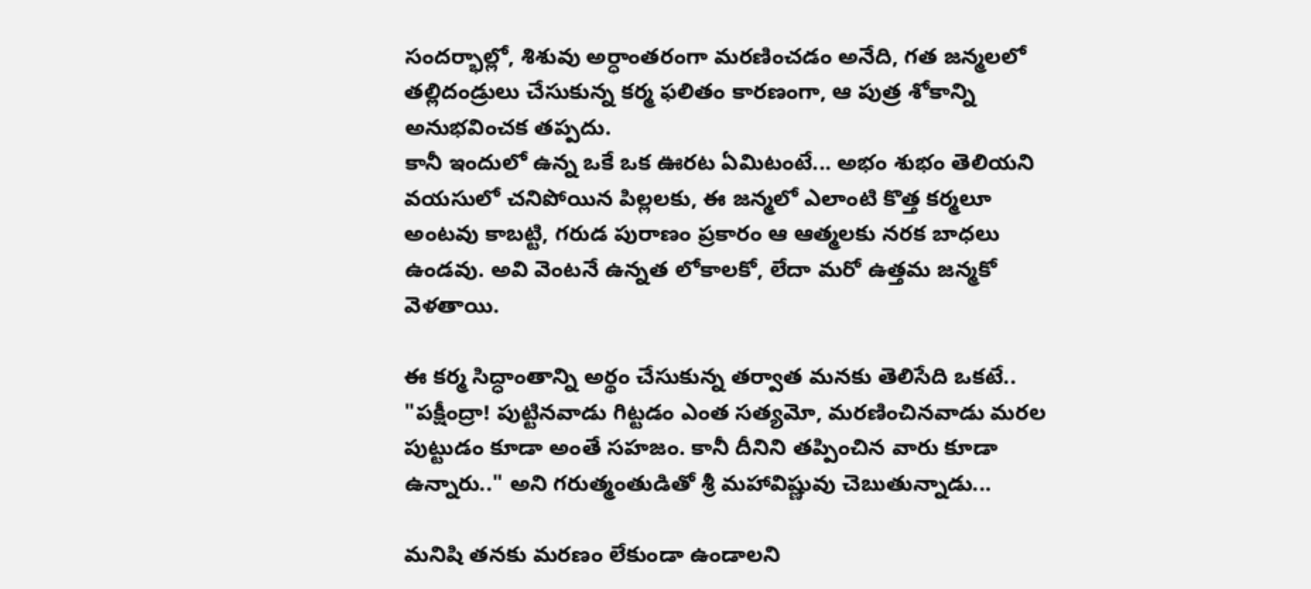సందర్భాల్లో, శిశువు అర్ధాంతరంగా మరణించడం అనేది, గత జన్మలలో తల్లిదండ్రులు చేసుకున్న కర్మ ఫలితం కారణంగా, ఆ పుత్ర శోకాన్ని అనుభవించక తప్పదు.
కానీ ఇందులో ఉన్న ఒకే ఒక ఊరట ఏమిటంటే... అభం శుభం తెలియని వయసులో చనిపోయిన పిల్లలకు, ఈ జన్మలో ఎలాంటి కొత్త కర్మలూ అంటవు కాబట్టి, గరుడ పురాణం ప్రకారం ఆ ఆత్మలకు నరక బాధలు ఉండవు. అవి వెంటనే ఉన్నత లోకాలకో, లేదా మరో ఉత్తమ జన్మకో వెళతాయి.

ఈ కర్మ సిద్ధాంతాన్ని అర్థం చేసుకున్న తర్వాత మనకు తెలిసేది ఒకటే.. "పక్షీంద్రా! పుట్టినవాడు గిట్టడం ఎంత సత్యమో, మరణించినవాడు మరల పుట్టుడం కూడా అంతే సహజం. కానీ దీనిని తప్పించిన వారు కూడా ఉన్నారు.." అని గరుత్మంతుడితో శ్రీ మహావిష్ణువు చెబుతున్నాడు...

మనిషి తనకు మరణం లేకుండా ఉండాలని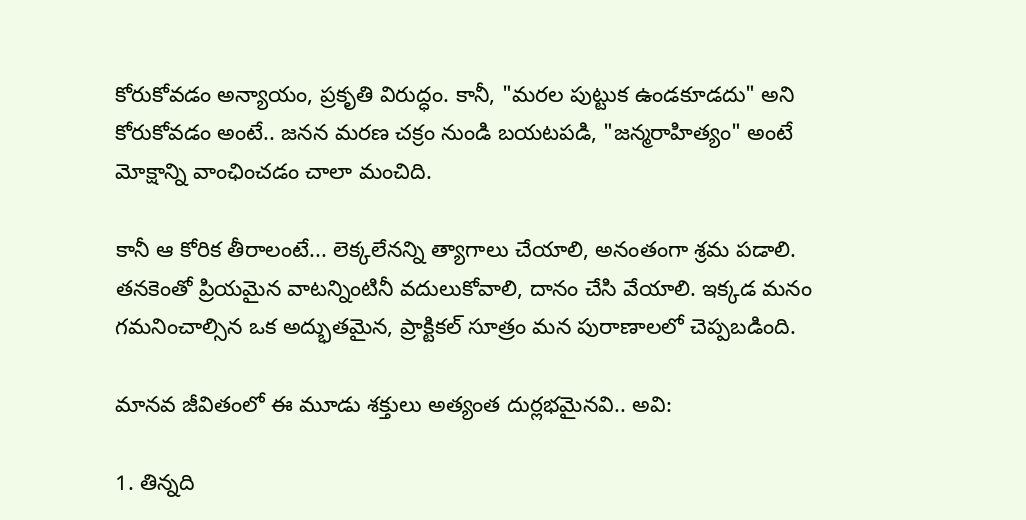కోరుకోవడం అన్యాయం, ప్రకృతి విరుద్ధం. కానీ, "మరల పుట్టుక ఉండకూడదు" అని కోరుకోవడం అంటే.. జనన మరణ చక్రం నుండి బయటపడి, "జన్మరాహిత్యం" అంటే మోక్షాన్ని వాంఛించడం చాలా మంచిది.

కానీ ఆ కోరిక తీరాలంటే... లెక్కలేనన్ని త్యాగాలు చేయాలి, అనంతంగా శ్రమ పడాలి. తనకెంతో ప్రియమైన వాటన్నింటినీ వదులుకోవాలి, దానం చేసి వేయాలి. ఇక్కడ మనం గమనించాల్సిన ఒక అద్భుతమైన, ప్రాక్టికల్ సూత్రం మన పురాణాలలో చెప్పబడింది.

మానవ జీవితంలో ఈ మూడు శక్తులు అత్యంత దుర్లభమైనవి.. అవి:

1. తిన్నది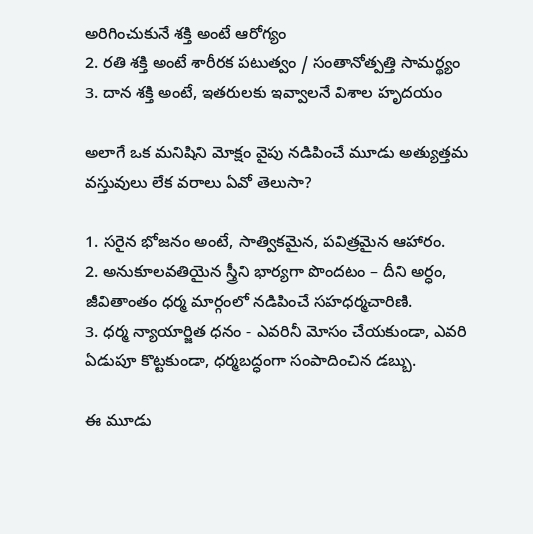అరిగించుకునే శక్తి అంటే ఆరోగ్యం
2. రతి శక్తి అంటే శారీరక పటుత్వం / సంతానోత్పత్తి సామర్థ్యం
3. దాన శక్తి అంటే, ఇతరులకు ఇవ్వాలనే విశాల హృదయం

అలాగే ఒక మనిషిని మోక్షం వైపు నడిపించే మూడు అత్యుత్తమ వస్తువులు లేక వరాలు ఏవో తెలుసా?

1. సరైన భోజనం అంటే, సాత్వికమైన, పవిత్రమైన ఆహారం.
2. అనుకూలవతియైన స్త్రీని భార్యగా పొందటం – దీని అర్ధం, జీవితాంతం ధర్మ మార్గంలో నడిపించే సహధర్మచారిణి.
3. ధర్మ న్యాయార్జిత ధనం - ఎవరినీ మోసం చేయకుండా, ఎవరి ఏడుపూ కొట్టకుండా, ధర్మబద్ధంగా సంపాదించిన డబ్బు.

ఈ మూడు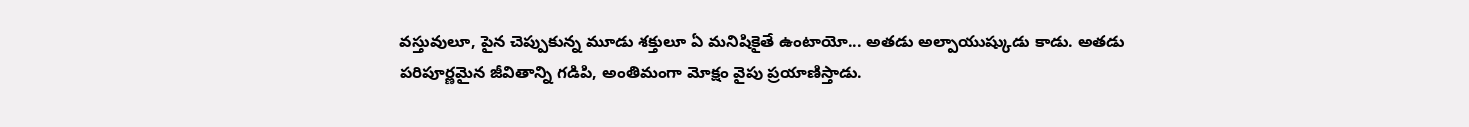వస్తువులూ, పైన చెప్పుకున్న మూడు శక్తులూ ఏ మనిషికైతే ఉంటాయో... అతడు అల్పాయుష్కుడు కాడు. అతడు పరిపూర్ణమైన జీవితాన్ని గడిపి, అంతిమంగా మోక్షం వైపు ప్రయాణిస్తాడు.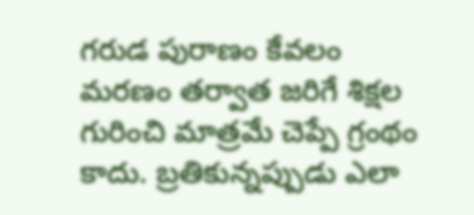గరుడ పురాణం కేవలం మరణం తర్వాత జరిగే శిక్షల గురించి మాత్రమే చెప్పే గ్రంథం కాదు. బ్రతికున్నప్పుడు ఎలా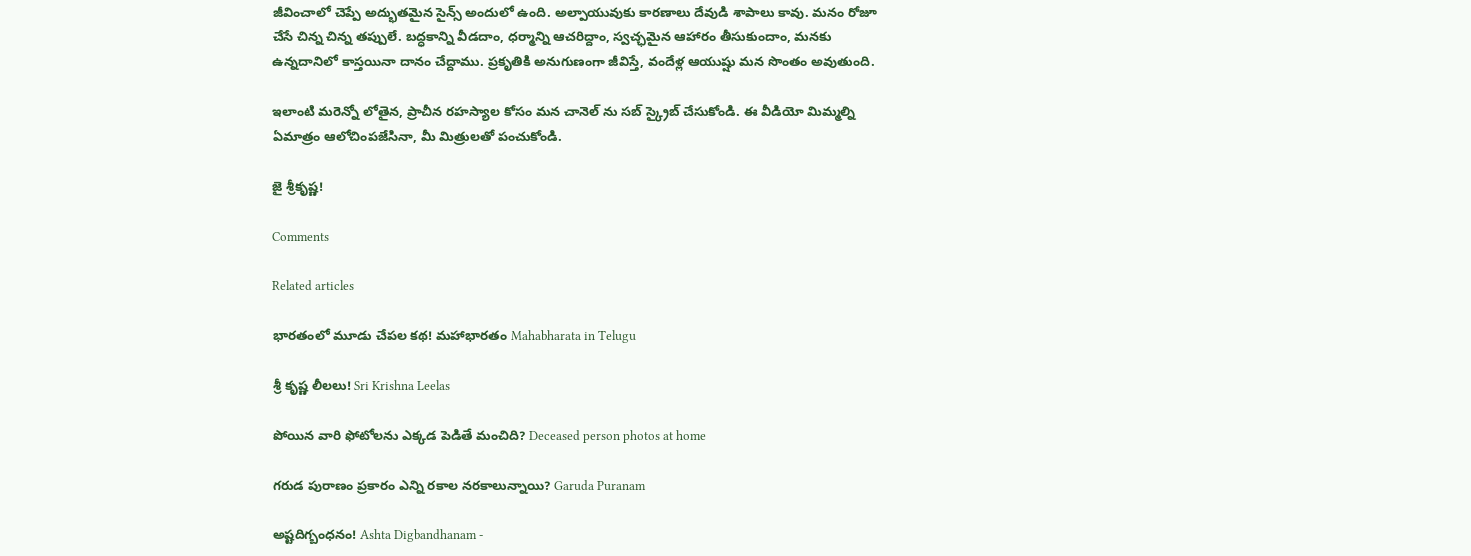జీవించాలో చెప్పే అద్భుతమైన సైన్స్ అందులో ఉంది. అల్పాయువుకు కారణాలు దేవుడి శాపాలు కావు. మనం రోజూ చేసే చిన్న చిన్న తప్పులే. బద్ధకాన్ని వీడదాం, ధర్మాన్ని ఆచరిద్దాం, స్వచ్ఛమైన ఆహారం తీసుకుందాం, మనకు ఉన్నదానిలో కాస్తయినా దానం చేద్దాము. ప్రకృతికి అనుగుణంగా జీవిస్తే, వందేళ్ల ఆయుష్షు మన సొంతం అవుతుంది.

ఇలాంటి మరెన్నో లోతైన, ప్రాచీన రహస్యాల కోసం మన చానెల్ ను సబ్ స్క్రైబ్ చేసుకోండి. ఈ వీడియో మిమ్మల్ని ఏమాత్రం ఆలోచింపజేసినా, మీ మిత్రులతో పంచుకోండి.

జై శ్రీకృష్ణ!

Comments

Related articles

భారతంలో మూడు చేపల కథ! మహాభారతం Mahabharata in Telugu

శ్రీ కృష్ణ లీలలు! Sri Krishna Leelas

పోయిన వారి ఫోటోలను ఎక్కడ పెడితే మంచిది? Deceased person photos at home

గరుడ పురాణం ప్రకారం ఎన్ని రకాల నరకాలున్నాయి? Garuda Puranam

అష్టదిగ్బంధనం! Ashta Digbandhanam -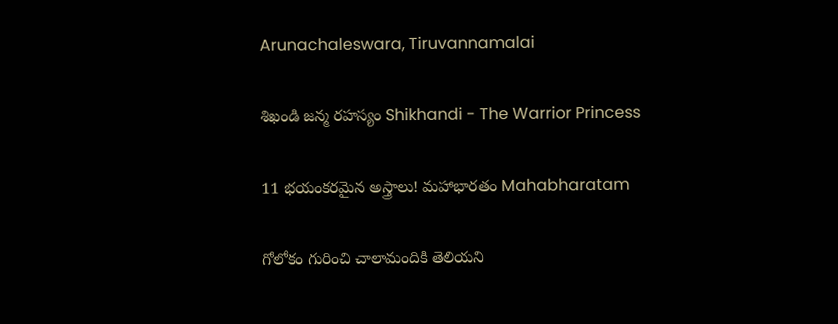Arunachaleswara, Tiruvannamalai

శిఖండి జన్మ రహస్యం Shikhandi - The Warrior Princess

11 భయంకరమైన అస్త్రాలు! మహాభారతం Mahabharatam

గోలోకం గురించి చాలామందికి తెలియని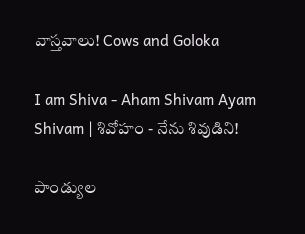వాస్తవాలు! Cows and Goloka

I am Shiva - Aham Shivam Ayam Shivam | శివోహం - నేను శివుడిని!

పాండ్యుల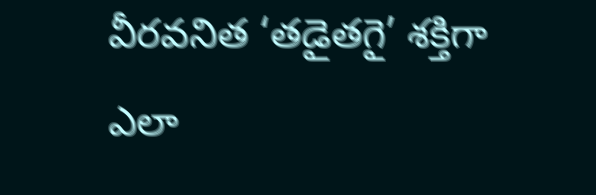వీరవనిత ‘తడైతగై’ శక్తిగా ఎలా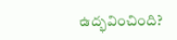ఉద్భవించింది?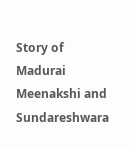Story of Madurai Meenakshi and Sundareshwara